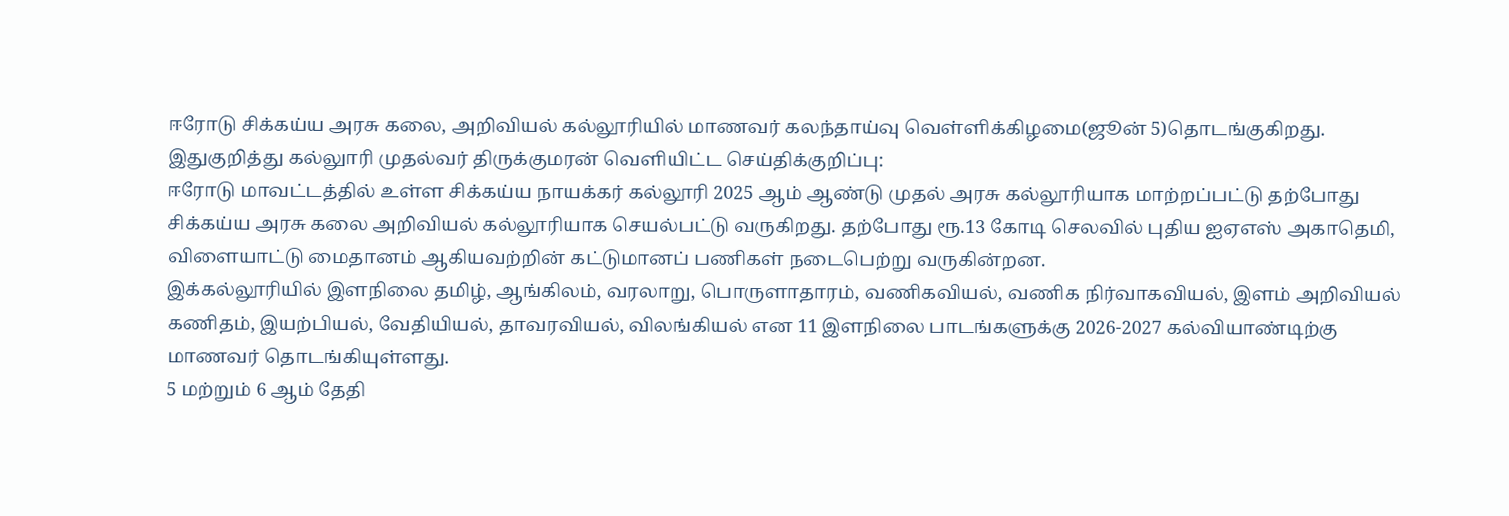ஈரோடு சிக்கய்ய அரசு கலை, அறிவியல் கல்லூரியில் மாணவர் கலந்தாய்வு வெள்ளிக்கிழமை(ஜூன் 5)தொடங்குகிறது.
இதுகுறித்து கல்லுாரி முதல்வர் திருக்குமரன் வெளியிட்ட செய்திக்குறிப்பு:
ஈரோடு மாவட்டத்தில் உள்ள சிக்கய்ய நாயக்கர் கல்லூரி 2025 ஆம் ஆண்டு முதல் அரசு கல்லூரியாக மாற்றப்பட்டு தற்போது சிக்கய்ய அரசு கலை அறிவியல் கல்லூரியாக செயல்பட்டு வருகிறது. தற்போது ரூ.13 கோடி செலவில் புதிய ஐஏஎஸ் அகாதெமி, விளையாட்டு மைதானம் ஆகியவற்றின் கட்டுமானப் பணிகள் நடைபெற்று வருகின்றன.
இக்கல்லூரியில் இளநிலை தமிழ், ஆங்கிலம், வரலாறு, பொருளாதாரம், வணிகவியல், வணிக நிர்வாகவியல், இளம் அறிவியல் கணிதம், இயற்பியல், வேதியியல், தாவரவியல், விலங்கியல் என 11 இளநிலை பாடங்களுக்கு 2026-2027 கல்வியாண்டிற்கு மாணவர் தொடங்கியுள்ளது.
5 மற்றும் 6 ஆம் தேதி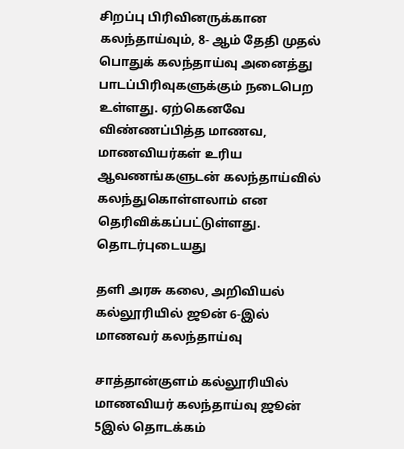சிறப்பு பிரிவினருக்கான கலந்தாய்வும், 8- ஆம் தேதி முதல் பொதுக் கலந்தாய்வு அனைத்து பாடப்பிரிவுகளுக்கும் நடைபெற உள்ளது. ஏற்கெனவே விண்ணப்பித்த மாணவ, மாணவியர்கள் உரிய ஆவணங்களுடன் கலந்தாய்வில் கலந்துகொள்ளலாம் என தெரிவிக்கப்பட்டுள்ளது.
தொடர்புடையது

தளி அரசு கலை, அறிவியல் கல்லூரியில் ஜூன் 6-இல் மாணவர் கலந்தாய்வு

சாத்தான்குளம் கல்லூரியில் மாணவியர் கலந்தாய்வு ஜூன் 5இல் தொடக்கம்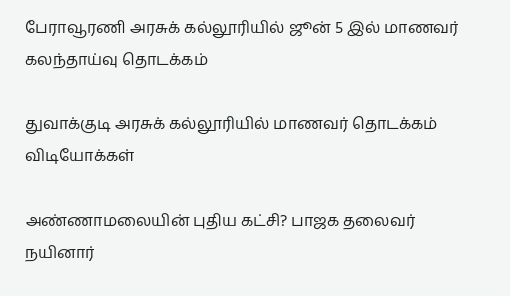பேராவூரணி அரசுக் கல்லூரியில் ஜூன் 5 இல் மாணவர் கலந்தாய்வு தொடக்கம்

துவாக்குடி அரசுக் கல்லூரியில் மாணவர் தொடக்கம்
விடியோக்கள்

அண்ணாமலையின் புதிய கட்சி? பாஜக தலைவர் நயினார்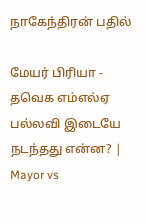நாகேந்திரன் பதில்

மேயர் பிரியா - தவெக எம்எல்ஏ பல்லவி இடையே நடந்தது என்ன? | Mayor vs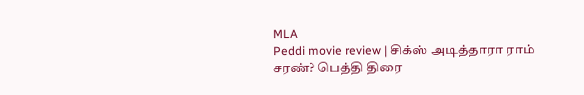MLA
Peddi movie review | சிக்ஸ் அடித்தாரா ராம் சரண்? பெத்தி திரை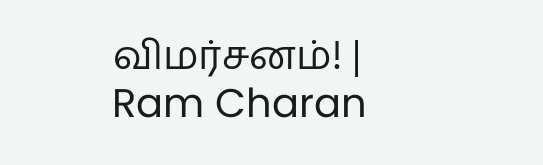விமர்சனம்! | Ram Charan